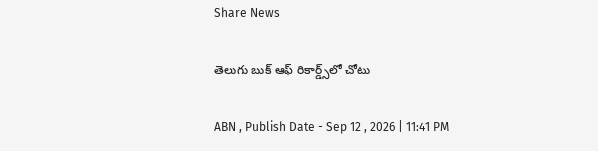Share News

తెలుగు బుక్‌ ఆఫ్‌ రికార్డ్స్‌లో చోటు

ABN , Publish Date - Sep 12 , 2026 | 11:41 PM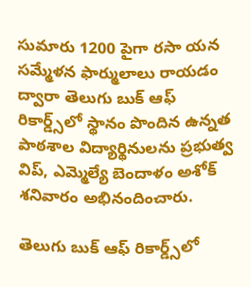సుమారు 1200 పైగా రసా యన సమ్మేళన ఫార్ములాలు రాయడం ద్వారా తెలుగు బుక్‌ ఆఫ్‌ రికార్డ్స్‌లో స్థానం పొందిన ఉన్నత పాఠశాల విద్యార్థినులను ప్రభుత్వ విప్‌, ఎమ్మెల్యే బెందాళం అశోక్‌ శనివారం అభినందించారు.

తెలుగు బుక్‌ ఆఫ్‌ రికార్డ్స్‌లో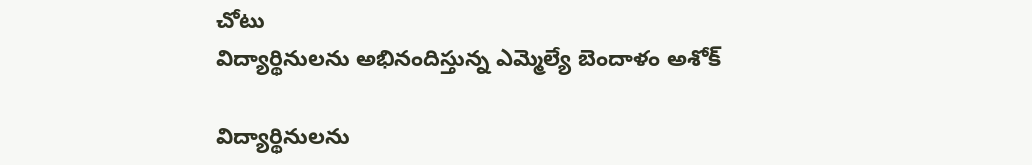చోటు
విద్యార్థినులను అభినందిస్తున్న ఎమ్మెల్యే బెందాళం అశోక్‌

విద్యార్థినులను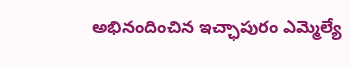అభినందించిన ఇచ్ఛాపురం ఎమ్మెల్యే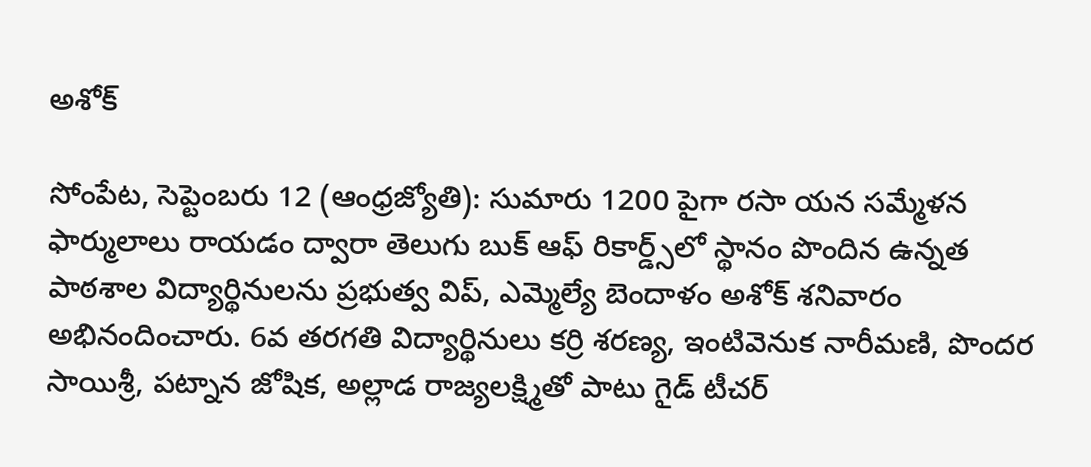అశోక్‌

సోంపేట, సెప్టెంబరు 12 (ఆంధ్రజ్యోతి): సుమారు 1200 పైగా రసా యన సమ్మేళన ఫార్ములాలు రాయడం ద్వారా తెలుగు బుక్‌ ఆఫ్‌ రికార్డ్స్‌లో స్థానం పొందిన ఉన్నత పాఠశాల విద్యార్థినులను ప్రభుత్వ విప్‌, ఎమ్మెల్యే బెందాళం అశోక్‌ శనివారం అభినందించారు. 6వ తరగతి విద్యార్థినులు కర్రి శరణ్య, ఇంటివెనుక నారీమణి, పొందర సాయిశ్రీ, పట్నాన జోషిక, అల్లాడ రాజ్యలక్ష్మితో పాటు గైడ్‌ టీచర్‌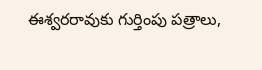ఈశ్వరరావుకు గుర్తింపు పత్రాలు,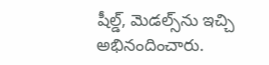షీల్డ్‌, మెడల్స్‌ను ఇచ్చి అభినందించారు.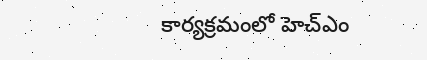కార్యక్రమంలో హెచ్‌ఎం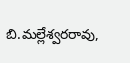బి.మల్లేశ్వరరావు,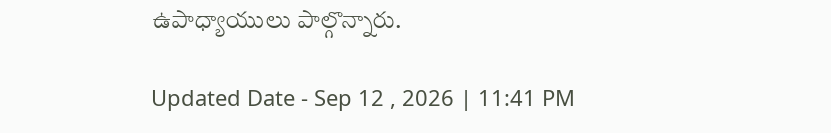ఉపాధ్యాయులు పాల్గొన్నారు.

Updated Date - Sep 12 , 2026 | 11:41 PM